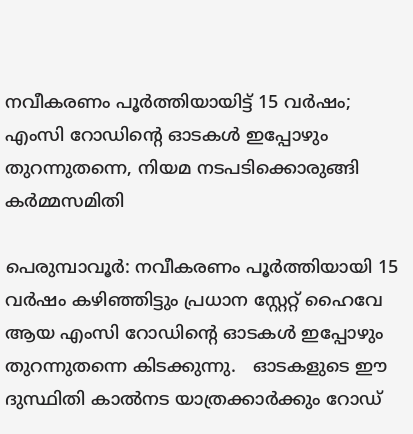നവീകരണം പൂര്‍ത്തിയായിട്ട് 15 വര്‍ഷം; എംസി റോഡിന്റെ ഓടകള്‍ ഇപ്പോഴും തുറന്നുതന്നെ, നിയമ നടപടിക്കൊരുങ്ങി കര്‍മ്മസമിതി

പെരുമ്പാവൂര്‍: നവീകരണം പൂര്‍ത്തിയായി 15 വര്‍ഷം കഴിഞ്ഞിട്ടും പ്രധാന സ്റ്റേറ്റ് ഹൈവേ ആയ എംസി റോഡിന്റെ ഓടകള്‍ ഇപ്പോഴും തുറന്നുതന്നെ കിടക്കുന്നു.   ഓടകളുടെ ഈ ദുസ്ഥിതി കാല്‍നട യാത്രക്കാര്‍ക്കും റോഡ്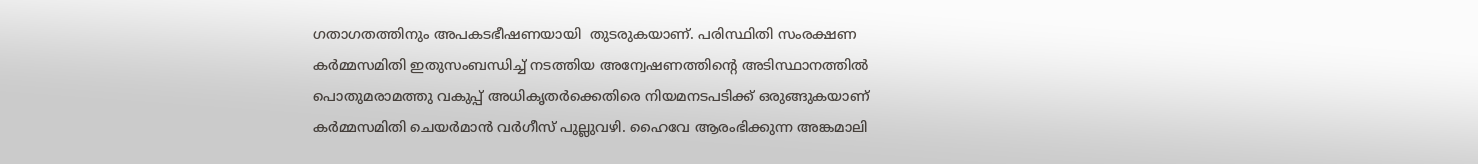ഗതാഗതത്തിനും അപകടഭീഷണയായി  തുടരുകയാണ്. പരിസ്ഥിതി സംരക്ഷണ കര്‍മ്മസമിതി ഇതുസംബന്ധിച്ച് നടത്തിയ അന്വേഷണത്തിന്റെ അടിസ്ഥാനത്തില്‍ പൊതുമരാമത്തു വകുപ്പ് അധികൃതര്‍ക്കെതിരെ നിയമനടപടിക്ക് ഒരുങ്ങുകയാണ് കര്‍മ്മസമിതി ചെയര്‍മാന്‍ വര്‍ഗീസ് പുല്ലുവഴി. ഹൈവേ ആരംഭിക്കുന്ന അങ്കമാലി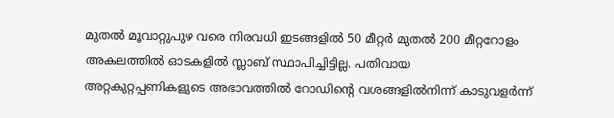മുതല്‍ മൂവാറ്റുപുഴ വരെ നിരവധി ഇടങ്ങളില്‍ 50 മീറ്റര്‍ മുതല്‍ 200 മീറ്ററോളം അകലത്തില്‍ ഓടകളില്‍ സ്ലാബ് സ്ഥാപിച്ചിട്ടില്ല. പതിവായ അറ്റകുറ്റപ്പണികളുടെ അഭാവത്തില്‍ റോഡിന്റെ വശങ്ങളില്‍നിന്ന് കാടുവളര്‍ന്ന്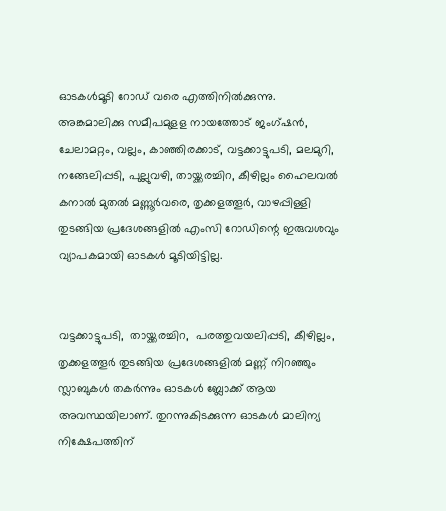ഓടകള്‍മൂടി റോഡ് വരെ എത്തിനില്‍ക്കുന്നു. അങ്കമാലിക്കു സമീപമുളള നായത്തോട് ജംഗ്ഷന്‍, ചേലാമറ്റം, വല്ലം, കാഞ്ഞിരക്കാട്, വട്ടക്കാട്ടുപടി, മലമുറി, നങ്ങേലിപ്പടി, പുല്ലുവഴി, തായ്ക്കരച്ചിറ, കീഴില്ലം ഹൈലവല്‍ കനാല്‍ മുതല്‍ മണ്ണൂര്‍വരെ, തൃക്കളത്തൂര്‍, വാഴപ്പിള്ളി തുടങ്ങിയ പ്രദേശങ്ങളില്‍ എംസി റോഡിന്റെ ഇരുവശവും വ്യാപകമായി ഓടകള്‍ മൂടിയിട്ടില്ല.


വട്ടക്കാട്ടുപടി,  തായ്ക്കരച്ചിറ,  പരത്തുവയലിപ്പടി, കീഴില്ലം, തൃക്കളത്തൂര്‍ തുടങ്ങിയ പ്രദേശങ്ങളില്‍ മണ്ണ് നിറഞ്ഞും സ്ലാബുകള്‍ തകര്‍ന്നും ഓടകള്‍ ബ്ലോക്ക് ആയ അവസ്ഥയിലാണ്. തുറന്നുകിടക്കുന്ന ഓടകള്‍ മാലിന്യ നിക്ഷേപത്തിന്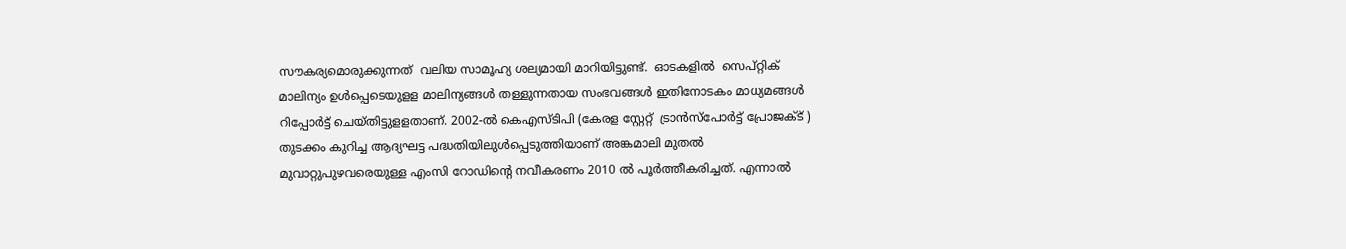സൗകര്യമൊരുക്കുന്നത്  വലിയ സാമൂഹ്യ ശല്യമായി മാറിയിട്ടുണ്ട്.  ഓടകളില്‍  സെപ്റ്റിക് മാലിന്യം ഉള്‍പ്പെടെയുളള മാലിന്യങ്ങള്‍ തള്ളുന്നതായ സംഭവങ്ങള്‍ ഇതിനോടകം മാധ്യമങ്ങള്‍ റിപ്പോര്‍ട്ട് ചെയ്തിട്ടുളളതാണ്. 2002-ല്‍ കെഎസ്ടിപി (കേരള സ്റ്റേറ്റ്  ട്രാന്‍സ്‌പോര്‍ട്ട് പ്രോജക്ട് ) തുടക്കം കുറിച്ച ആദ്യഘട്ട പദ്ധതിയിലുള്‍പ്പെടുത്തിയാണ് അങ്കമാലി മുതല്‍ മുവാറ്റുപുഴവരെയുള്ള എംസി റോഡിന്റെ നവീകരണം 2010 ല്‍ പൂര്‍ത്തീകരിച്ചത്. എന്നാല്‍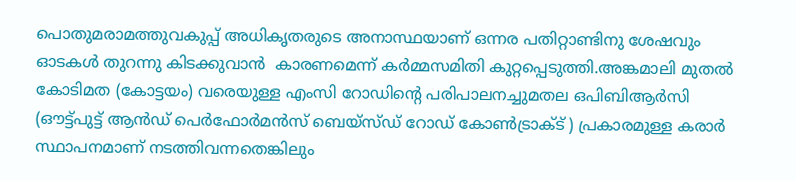പൊതുമരാമത്തുവകുപ്പ് അധികൃതരുടെ അനാസ്ഥയാണ് ഒന്നര പതിറ്റാണ്ടിനു ശേഷവും ഓടകള്‍ തുറന്നു കിടക്കുവാന്‍  കാരണമെന്ന് കര്‍മ്മസമിതി കുറ്റപ്പെടുത്തി.അങ്കമാലി മുതല്‍ കോടിമത (കോട്ടയം) വരെയുള്ള എംസി റോഡിന്റെ പരിപാലനച്ചുമതല ഒപിബിആര്‍സി  (ഔട്ട്പുട്ട് ആന്‍ഡ് പെര്‍ഫോര്‍മന്‍സ് ബെയ്‌സ്ഡ് റോഡ് കോണ്‍ട്രാക്ട് ) പ്രകാരമുള്ള കരാര്‍ സ്ഥാപനമാണ് നടത്തിവന്നതെങ്കിലും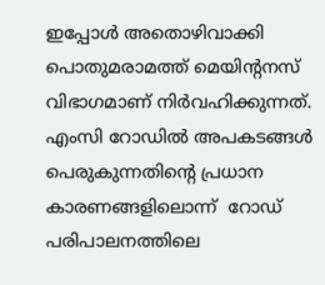ഇപ്പോള്‍ അതൊഴിവാക്കി പൊതുമരാമത്ത് മെയിന്റനസ് വിഭാഗമാണ് നിര്‍വഹിക്കുന്നത്. എംസി റോഡില്‍ അപകടങ്ങള്‍ പെരുകുന്നതിന്റെ പ്രധാന കാരണങ്ങളിലൊന്ന്  റോഡ് പരിപാലനത്തിലെ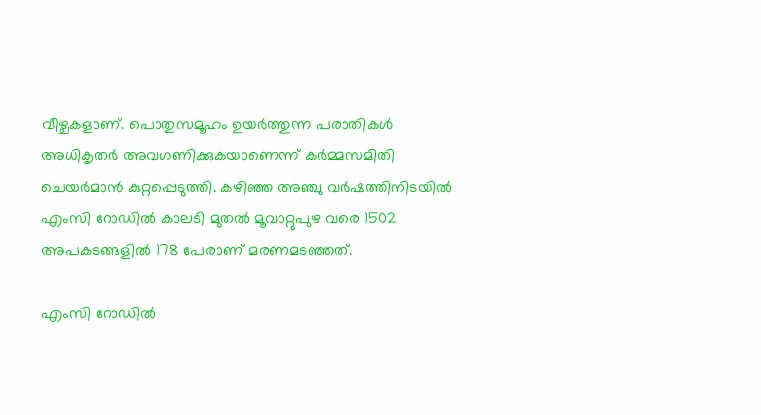വീഴ്ചകളാണ്. പൊതുസമൂഹം ഉയര്‍ത്തുന്ന പരാതികള്‍ അധികൃതര്‍ അവഗണിക്കുകയാണെന്ന് കര്‍മ്മസമിതി ചെയര്‍മാന്‍ കുറ്റപ്പെടുത്തി. കഴിഞ്ഞ അഞ്ചു വര്‍ഷത്തിനിടയില്‍ എംസി റോഡില്‍ കാലടി മുതല്‍ മൂവാറ്റുപുഴ വരെ 1502 അപകടങ്ങളില്‍ 178 പേരാണ് മരണമടഞ്ഞത്.

എംസി റോഡില്‍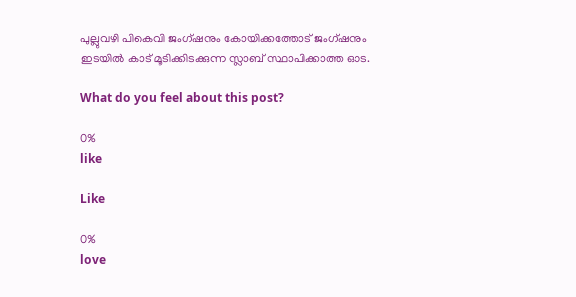പുല്ലുവഴി പികെവി ജംഗ്ഷനും കോയിക്കത്തോട് ജംഗ്ഷനും ഇടയില്‍ കാട് മൂടിക്കിടക്കുന്ന സ്ലാബ് സ്ഥാപിക്കാത്ത ഓട.

What do you feel about this post?

0%
like

Like

0%
love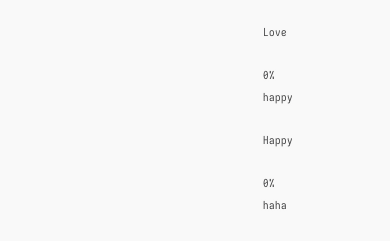Love

0%
happy

Happy

0%
haha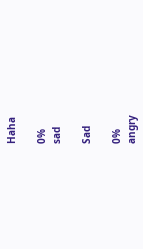Haha

0%
sad

Sad

0%
angry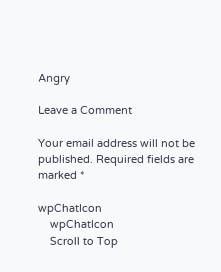Angry

Leave a Comment

Your email address will not be published. Required fields are marked *

wpChatIcon
    wpChatIcon
    Scroll to Top